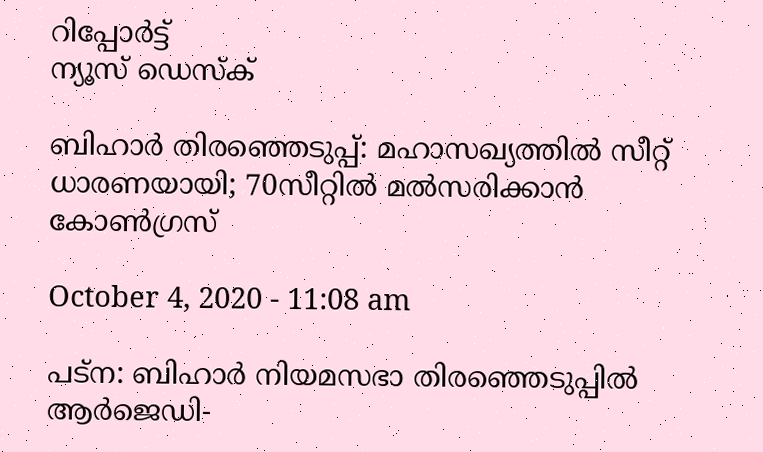റിപ്പോര്‍ട്ട്
ന്യൂസ് ഡെസ്ക്

ബിഹാര്‍ തിരഞ്ഞെടുപ്പ്: മഹാസഖ്യത്തില്‍ സീറ്റ് ധാരണയായി; 70സീറ്റില്‍ മല്‍സരിക്കാന്‍ കോണ്‍ഗ്രസ്

October 4, 2020 - 11:08 am

പട്‌ന: ബിഹാര്‍ നിയമസഭാ തിരഞ്ഞെടുപ്പില്‍ ആര്‍ജെഡി-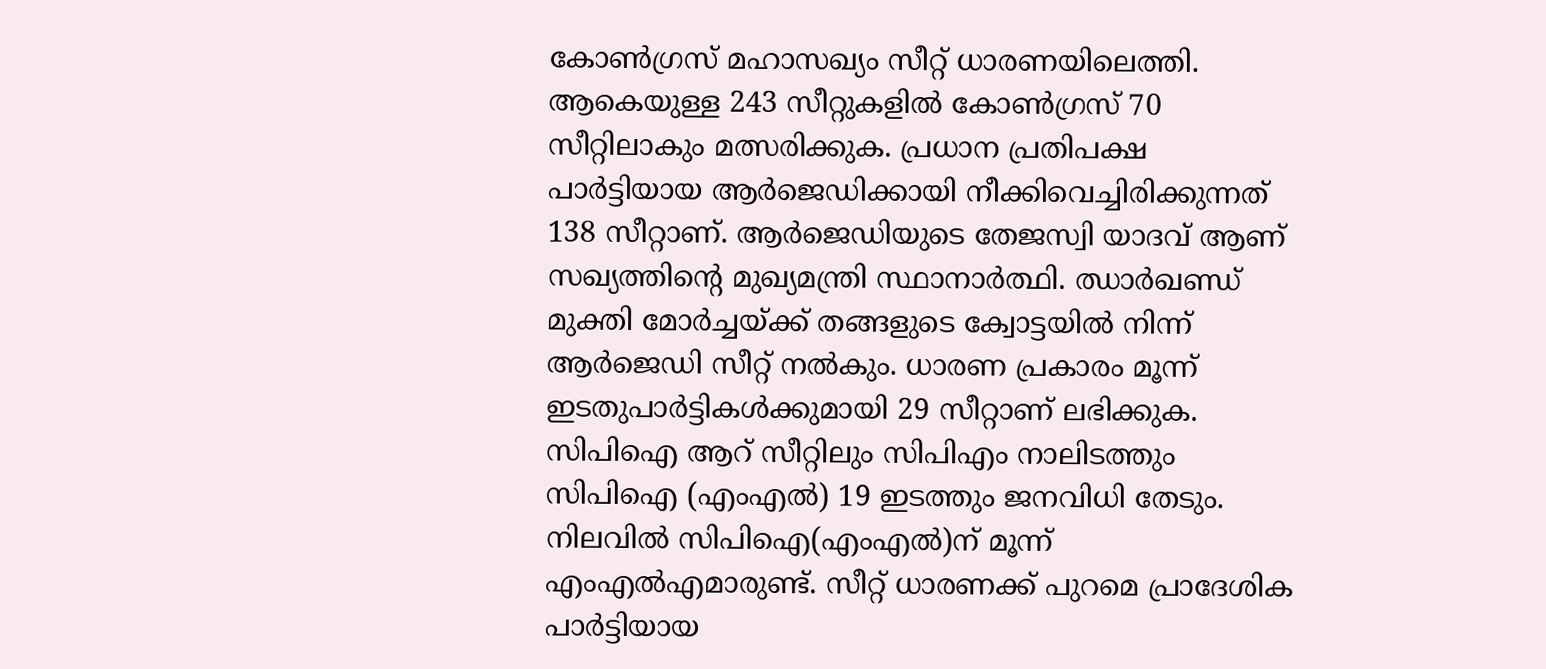കോണ്‍ഗ്രസ് മഹാസഖ്യം സീറ്റ് ധാരണയിലെത്തി. ആകെയുള്ള 243 സീറ്റുകളില്‍ കോണ്‍ഗ്രസ് 70 സീറ്റിലാകും മത്സരിക്കുക. പ്രധാന പ്രതിപക്ഷ പാര്‍ട്ടിയായ ആര്‍ജെഡിക്കായി നീക്കിവെച്ചിരിക്കുന്നത് 138 സീറ്റാണ്. ആര്‍ജെഡിയുടെ തേജസ്വി യാദവ് ആണ് സഖ്യത്തിന്റെ മുഖ്യമന്ത്രി സ്ഥാനാര്‍ത്ഥി. ഝാര്‍ഖണ്ഡ് മുക്തി മോര്‍ച്ചയ്ക്ക് തങ്ങളുടെ ക്വോട്ടയില്‍ നിന്ന് ആര്‍ജെഡി സീറ്റ് നല്‍കും. ധാരണ പ്രകാരം മൂന്ന് ഇടതുപാര്‍ട്ടികള്‍ക്കുമായി 29 സീറ്റാണ് ലഭിക്കുക. സിപിഐ ആറ് സീറ്റിലും സിപിഎം നാലിടത്തും സിപിഐ (എംഎല്‍) 19 ഇടത്തും ജനവിധി തേടും. നിലവില്‍ സിപിഐ(എംഎല്‍)ന് മൂന്ന് എംഎല്‍എമാരുണ്ട്. സീറ്റ് ധാരണക്ക് പുറമെ പ്രാദേശിക പാര്‍ട്ടിയായ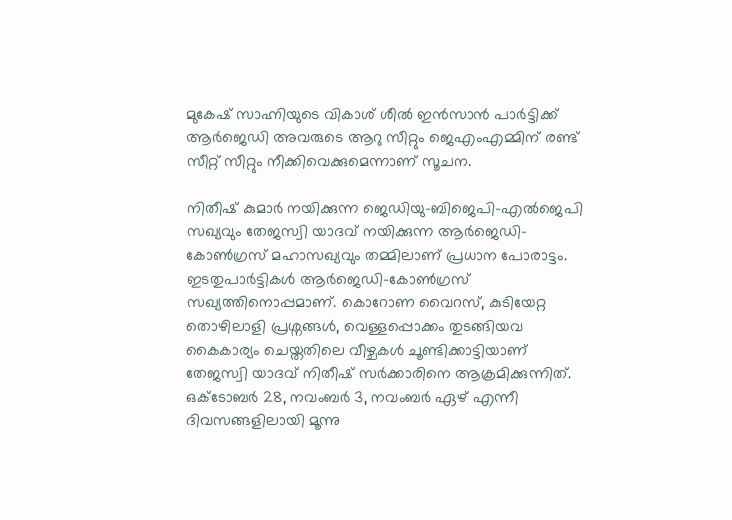മുകേഷ് സാഹ്നിയുടെ വികാശ് ശീല്‍ ഇന്‍സാന്‍ പാര്‍ട്ടിക്ക് ആര്‍ജെഡി അവരുടെ ആറു സീറ്റും ജെഎംഎമ്മിന് രണ്ട് സീറ്റ് സീറ്റും നീക്കിവെക്കുമെന്നാണ് സൂചന.

നിതീഷ് കുമാര്‍ നയിക്കുന്ന ജെഡിയു-ബിജെപി-എല്‍ജെപി സഖ്യവും തേജസ്വി യാദവ് നയിക്കുന്ന ആര്‍ജെഡി-കോണ്‍ഗ്രസ് മഹാസഖ്യവും തമ്മിലാണ് പ്രധാന പോരാട്ടം. ഇടതുപാര്‍ട്ടികള്‍ ആര്‍ജെഡി-കോണ്‍ഗ്രസ് സഖ്യത്തിനൊപ്പമാണ്. കൊറോണ വൈറസ്, കുടിയേറ്റ തൊഴിലാളി പ്രശ്നങ്ങള്‍, വെള്ളപ്പൊക്കം തുടങ്ങിയവ കൈകാര്യം ചെയ്തതിലെ വീഴ്ചകള്‍ ചൂണ്ടിക്കാട്ടിയാണ് തേജസ്വി യാദവ് നിതീഷ് സര്‍ക്കാരിനെ ആക്രമിക്കുന്നിത്. ഒക്ടോബര്‍ 28, നവംബര്‍ 3, നവംബര്‍ ഏഴ് എന്നീ ദിവസങ്ങളിലായി മൂന്നു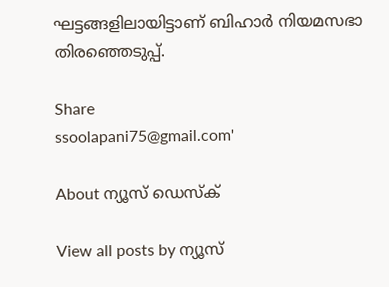ഘട്ടങ്ങളിലായിട്ടാണ് ബിഹാര്‍ നിയമസഭാ തിരഞ്ഞെടുപ്പ്.

Share
ssoolapani75@gmail.com'

About ന്യൂസ് ഡെസ്ക്

View all posts by ന്യൂസ്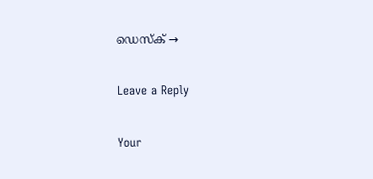ഡെസ്ക് →

Leave a Reply

Your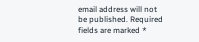email address will not be published. Required fields are marked *